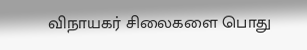விநாயகர் சிலைகளை பொது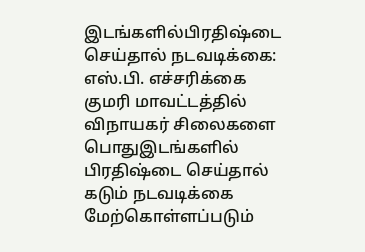இடங்களில்பிரதிஷ்டை செய்தால் நடவடிக்கை: எஸ்.பி. எச்சரிக்கை
குமரி மாவட்டத்தில் விநாயகர் சிலைகளை பொதுஇடங்களில் பிரதிஷ்டை செய்தால் கடும் நடவடிக்கை மேற்கொள்ளப்படும்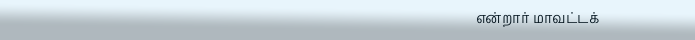என்றார் மாவட்டக்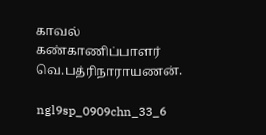காவல் கண்காணிப்பாளர் வெ.பத்ரிநாராயணன்.

ngl9sp_0909chn_33_6